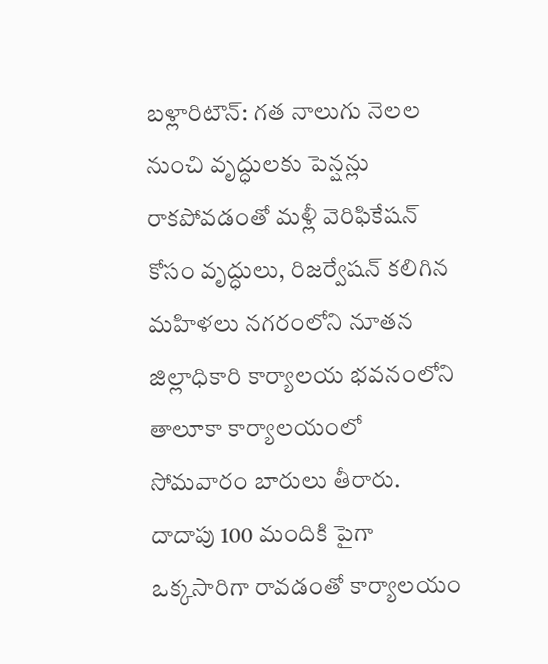బళ్లారిటౌన్: గత నాలుగు నెలల నుంచి వృద్ధులకు పెన్షన్లు రాకపోవడంతో మళ్లీ వెరిఫికేషన్ కోసం వృద్ధులు, రిజర్వేషన్ కలిగిన మహిళలు నగరంలోని నూతన జిల్లాధికారి కార్యాలయ భవనంలోని తాలూకా కార్యాలయంలో సోమవారం బారులు తీరారు. దాదాపు 100 మందికి పైగా ఒక్కసారిగా రావడంతో కార్యాలయం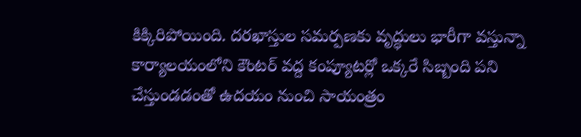కిక్కిరిపోయింది. దరఖాస్తుల సమర్పణకు వృద్ధులు భారీగా వస్తున్నా కార్యాలయంలోని కౌంటర్ వద్ద కంప్యూటర్లో ఒక్కరే సిబ్బంది పని చేస్తుండడంతో ఉదయం నుంచి సాయంత్రం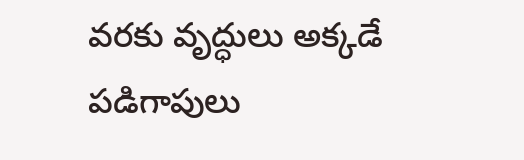వరకు వృద్ధులు అక్కడే పడిగాపులు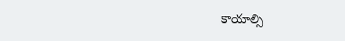కాయాల్సి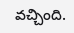వచ్చింది.